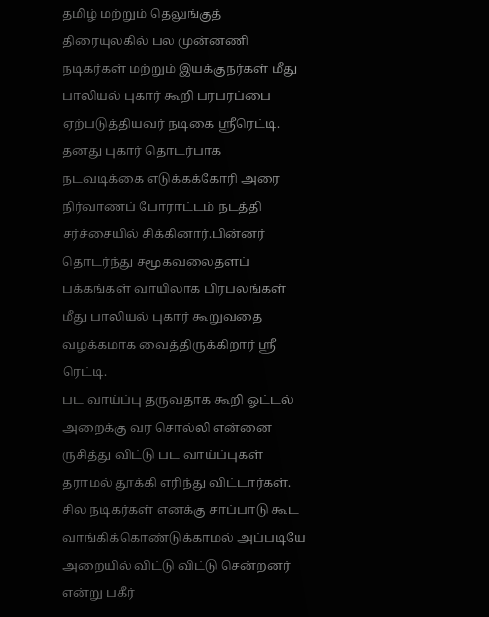தமிழ் மற்றும் தெலுங்குத் திரையுலகில் பல முன்னணி நடிகர்கள் மற்றும் இயக்குநர்கள் மீது பாலியல் புகார் கூறி பரபரப்பை ஏற்படுத்தியவர் நடிகை ஸ்ரீரெட்டி.
தனது புகார் தொடர்பாக நடவடிக்கை எடுக்கக்கோரி அரை நிர்வாணப் போராட்டம் நடத்தி சர்ச்சையில் சிக்கினார்.பின்னர் தொடர்ந்து சமூகவலைதளப் பக்கங்கள் வாயிலாக பிரபலங்கள் மீது பாலியல் புகார் கூறுவதை வழக்கமாக வைத்திருக்கிறார் ஸ்ரீ ரெட்டி.
பட வாய்ப்பு தருவதாக கூறி ஓட்டல் அறைக்கு வர சொல்லி என்னை ருசித்து விட்டு பட வாய்ப்புகள் தராமல் தூக்கி எரிந்து விட்டார்கள். சில நடிகர்கள் எனக்கு சாப்பாடு கூட வாங்கிக்கொண்டுக்காமல் அப்படியே அறையில் விட்டு விட்டு சென்றனர் என்று பகீர்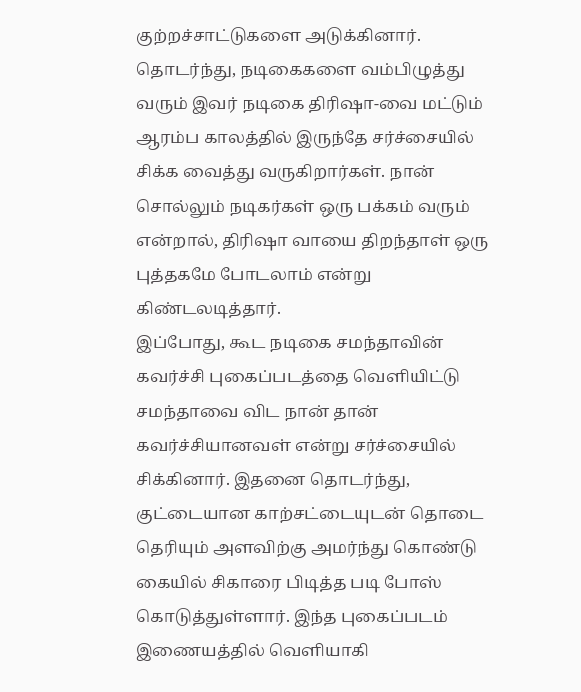குற்றச்சாட்டுகளை அடுக்கினார்.
தொடர்ந்து, நடிகைகளை வம்பிழுத்து வரும் இவர் நடிகை திரிஷா-வை மட்டும் ஆரம்ப காலத்தில் இருந்தே சர்ச்சையில் சிக்க வைத்து வருகிறார்கள். நான் சொல்லும் நடிகர்கள் ஒரு பக்கம் வரும் என்றால், திரிஷா வாயை திறந்தாள் ஒரு புத்தகமே போடலாம் என்று கிண்டலடித்தார்.
இப்போது, கூட நடிகை சமந்தாவின் கவர்ச்சி புகைப்படத்தை வெளியிட்டு சமந்தாவை விட நான் தான் கவர்ச்சியானவள் என்று சர்ச்சையில் சிக்கினார். இதனை தொடர்ந்து, குட்டையான காற்சட்டையுடன் தொடை தெரியும் அளவிற்கு அமர்ந்து கொண்டு கையில் சிகாரை பிடித்த படி போஸ் கொடுத்துள்ளார். இந்த புகைப்படம் இணையத்தில் வெளியாகி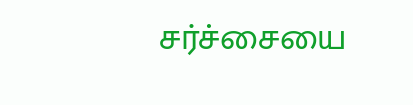சர்ச்சையை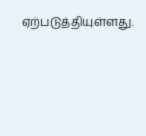ஏற்படுத்தியுள்ளது.